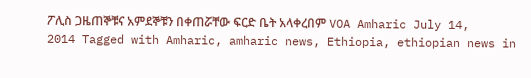ፖሊስ ጋዜጠኞቹና አምደኞቹን በቀጠሯቸው ፍርድ ቤት አላቀረበም VOA Amharic July 14, 2014 Tagged with Amharic, amharic news, Ethiopia, ethiopian news in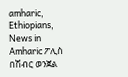amharic, Ethiopians, News in Amharic ፖሊስ በሽብር ወንጀል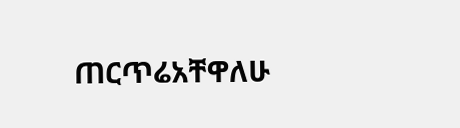ጠርጥሬአቸዋለሁ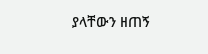ያላቸውን ዘጠኝ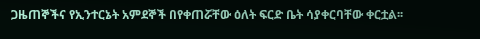ጋዜጠኞችና የኢንተርኔት አምደኞች በየቀጠሯቸው ዕለት ፍርድ ቤት ሳያቀርባቸው ቀርቷል፡፡